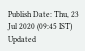Publish Date: Thu, 23 Jul 2020 (09:45 IST)
Updated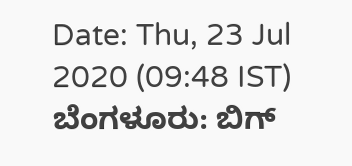Date: Thu, 23 Jul 2020 (09:48 IST)
ಬೆಂಗಳೂರು: ಬಿಗ್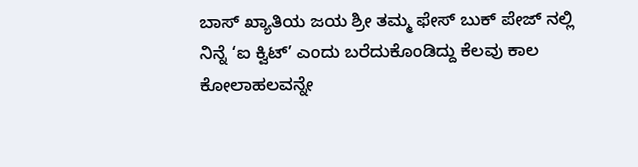ಬಾಸ್ ಖ್ಯಾತಿಯ ಜಯ ಶ್ರೀ ತಮ್ಮ ಫೇಸ್ ಬುಕ್ ಪೇಜ್ ನಲ್ಲಿ ನಿನ್ನೆ ‘ಐ ಕ್ವಿಟ್’ ಎಂದು ಬರೆದುಕೊಂಡಿದ್ದು ಕೆಲವು ಕಾಲ ಕೋಲಾಹಲವನ್ನೇ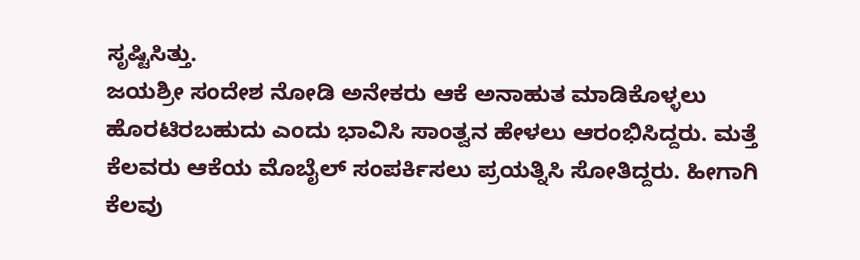ಸೃಷ್ಟಿಸಿತ್ತು.
ಜಯಶ್ರೀ ಸಂದೇಶ ನೋಡಿ ಅನೇಕರು ಆಕೆ ಅನಾಹುತ ಮಾಡಿಕೊಳ್ಳಲು ಹೊರಟಿರಬಹುದು ಎಂದು ಭಾವಿಸಿ ಸಾಂತ್ವನ ಹೇಳಲು ಆರಂಭಿಸಿದ್ದರು. ಮತ್ತೆ ಕೆಲವರು ಆಕೆಯ ಮೊಬೈಲ್ ಸಂಪರ್ಕಿಸಲು ಪ್ರಯತ್ನಿಸಿ ಸೋತಿದ್ದರು. ಹೀಗಾಗಿ ಕೆಲವು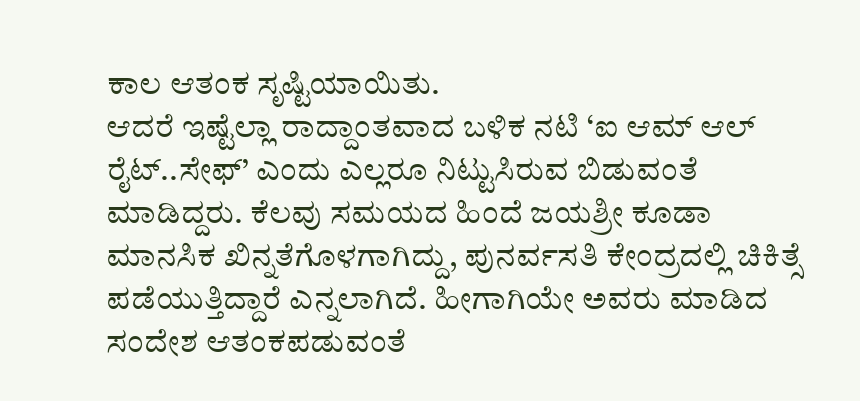ಕಾಲ ಆತಂಕ ಸೃಷ್ಟಿಯಾಯಿತು.
ಆದರೆ ಇಷ್ಟೆಲ್ಲಾ ರಾದ್ದಾಂತವಾದ ಬಳಿಕ ನಟಿ ‘ಐ ಆಮ್ ಆಲ್ ರೈಟ್..ಸೇಫ್’ ಎಂದು ಎಲ್ಲರೂ ನಿಟ್ಟುಸಿರುವ ಬಿಡುವಂತೆ ಮಾಡಿದ್ದರು. ಕೆಲವು ಸಮಯದ ಹಿಂದೆ ಜಯಶ್ರೀ ಕೂಡಾ ಮಾನಸಿಕ ಖಿನ್ನತೆಗೊಳಗಾಗಿದ್ದು, ಪುನರ್ವಸತಿ ಕೇಂದ್ರದಲ್ಲಿ ಚಿಕಿತ್ಸೆ ಪಡೆಯುತ್ತಿದ್ದಾರೆ ಎನ್ನಲಾಗಿದೆ. ಹೀಗಾಗಿಯೇ ಅವರು ಮಾಡಿದ ಸಂದೇಶ ಆತಂಕಪಡುವಂತೆ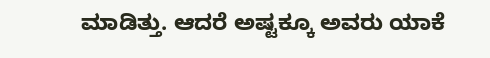ಮಾಡಿತ್ತು. ಆದರೆ ಅಷ್ಟಕ್ಕೂ ಅವರು ಯಾಕೆ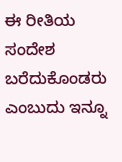ಈ ರೀತಿಯ ಸಂದೇಶ ಬರೆದುಕೊಂಡರು ಎಂಬುದು ಇನ್ನೂ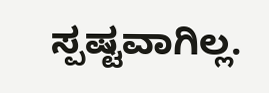ಸ್ಪಷ್ಟವಾಗಿಲ್ಲ.